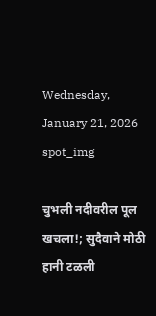Wednesday, January 21, 2026
spot_img

चुभली नदीवरील पूल खचला!; सुदैवाने मोठी हानी टळली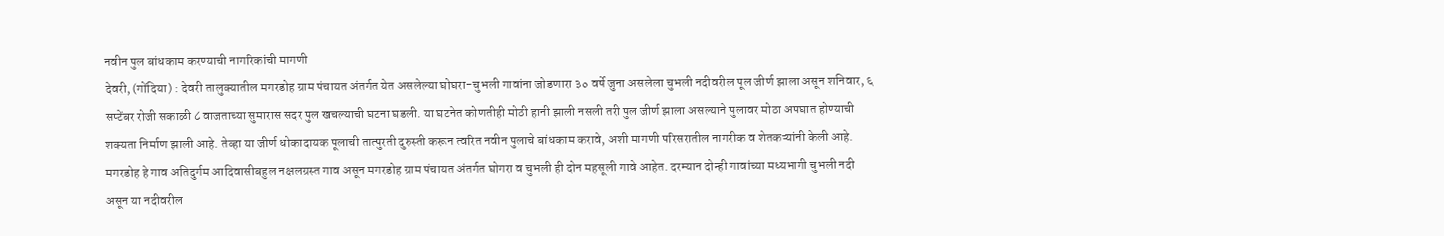नवीन पुल बांधकाम करण्याची नागरिकांची मागणी
देवरी, (गोंदिया) : देवरी तालुक्यातील मगरडोह ग्राम पंचायत अंतर्गत येत असलेल्या घोघरा-चुभली गावांना जोडणारा ३० वर्षे जुना असलेला चुभली नदीवरील पूल जीर्ण झाला असून शनिवार, ६ सप्टेंबर रोजी सकाळी ८ वाजताच्या सुमारास सदर पुल खचल्याची घटना घडली. या घटनेत कोणतीही मोठी हानी झाली नसली तरी पुल जीर्ण झाला असल्याने पुलावर मोठा अपघात होण्याची शक्यता निर्माण झाली आहे. तेव्हा या जीर्ण धोकादायक पूलाची तात्पुरती दुरुस्ती करून त्वरित नवीन पुलाचे बांधकाम करावे, अशी मागणी परिसरातील नागरीक व शेतकऱ्यांनी केली आहे.
मगरडोह हे गाव अतिदुर्गम आदिवासीबहुल नक्षलग्रस्त गाव असून मगरडोह ग्राम पंचायत अंतर्गत घोगरा व चुभली ही दोन महसूली गावे आहेत. दरम्यान दोन्ही गावांच्या मध्यभागी चुभली नदी असून या नदीवरील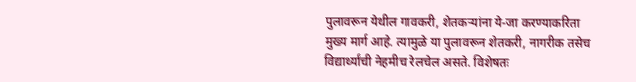पुलावरून येथील गावकरी, शेतकर्‍यांना ये-जा करण्याकरिता मुख्य मार्ग आहे. त्यामुळे या पुलावरून शेतकरी, नागरीक तसेच विद्यार्थ्यांची नेहमीच रेलचेल असते. विशेषतः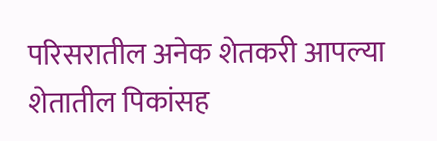परिसरातील अनेक शेतकरी आपल्या शेतातील पिकांसह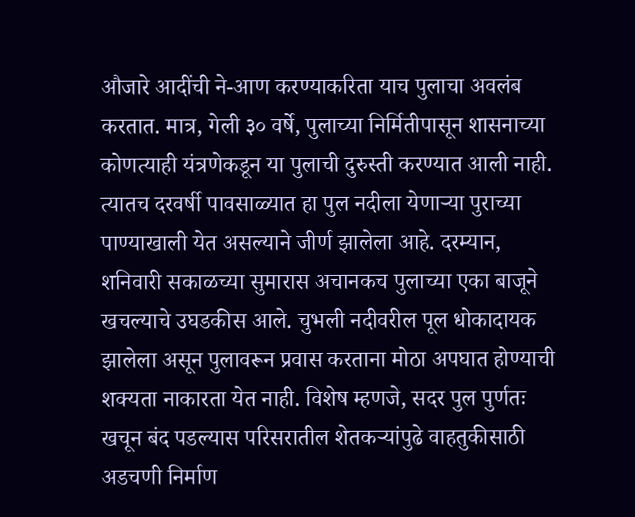औजारे आदींची ने-आण करण्याकरिता याच पुलाचा अवलंब करतात. मात्र, गेली ३० वर्षे, पुलाच्या निर्मितीपासून शासनाच्या कोणत्याही यंत्रणेकडून या पुलाची दुरुस्ती करण्यात आली नाही. त्यातच दरवर्षी पावसाळ्यात हा पुल नदीला येणाऱ्या पुराच्या पाण्याखाली येत असल्याने जीर्ण झालेला आहे. दरम्यान, शनिवारी सकाळच्या सुमारास अचानकच पुलाच्या एका बाजूने खचल्याचे उघडकीस आले. चुभली नदीवरील पूल धोकादायक झालेला असून पुलावरून प्रवास करताना मोठा अपघात होण्याची शक्यता नाकारता येत नाही. विशेष म्हणजे, सदर पुल पुर्णतः खचून बंद पडल्यास परिसरातील शेतकऱ्यांपुढे वाहतुकीसाठी अडचणी निर्माण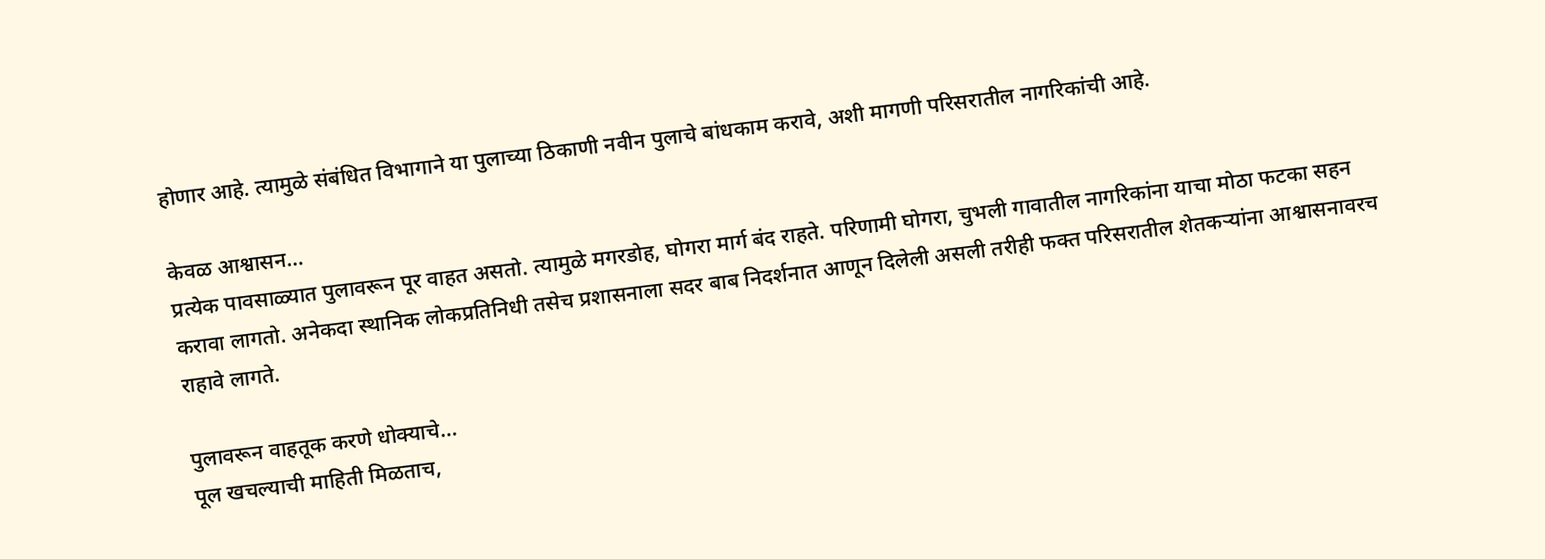होणार आहे. त्यामुळे संबंधित विभागाने या पुलाच्या ठिकाणी नवीन पुलाचे बांधकाम करावे, अशी मागणी परिसरातील नागरिकांची आहे.

केवळ आश्वासन…
प्रत्येक पावसाळ्यात पुलावरून पूर वाहत असतो. त्यामुळे मगरडोह, घोगरा मार्ग बंद राहते. परिणामी घोगरा, चुभली गावातील नागरिकांना याचा मोठा फटका सहन करावा लागतो. अनेकदा स्थानिक लोकप्रतिनिधी तसेच प्रशासनाला सदर बाब निदर्शनात आणून दिलेली असली तरीही फक्त परिसरातील शेतकऱ्यांना आश्वासनावरच राहावे लागते.

पुलावरून वाहतूक करणे धोक्याचे…
पूल खचल्याची माहिती मिळताच,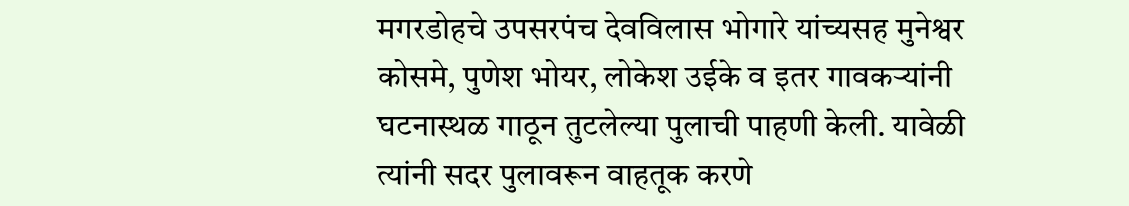मगरडोहचे उपसरपंच देवविलास भोगारे यांच्यसह मुनेश्वर कोसमे, पुणेश भोयर, लोकेश उईके व इतर गावकर्‍यांनी घटनास्थळ गाठून तुटलेल्या पुलाची पाहणी केली. यावेळी त्यांनी सदर पुलावरून वाहतूक करणे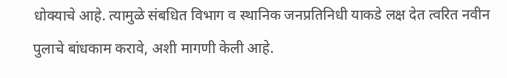धोक्याचे आहे. त्यामुळे संबधित विभाग व स्थानिक जनप्रतिनिधी याकडे लक्ष देत त्वरित नवीन पुलाचे बांधकाम करावे, अशी मागणी केली आहे.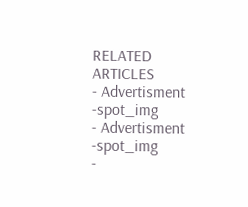RELATED ARTICLES
- Advertisment -spot_img
- Advertisment -spot_img
-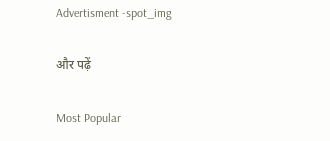Advertisment -spot_img

और पढ़ें

Most Popular